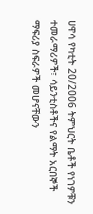ሀዋሳ የካቲት 20/2006 ትምህርት ቤቶች የነገዎቹን ተመራማሪዎች፣ ሳይንቲስቶችና የልማት አርበኞች ማፍሪያ ስፍራዎች መሆናቸውን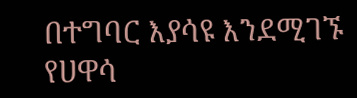በተግባር እያሳዩ እንደሚገኙ የሀዋሳ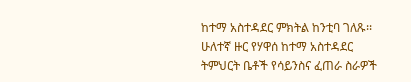ከተማ አስተዳደር ምክትል ከንቲባ ገለጹ፡፡ ሁለተኛ ዙር የሃዋሰ ከተማ አስተዳደር ትምህርት ቤቶች የሳይንስና ፈጠራ ስራዎች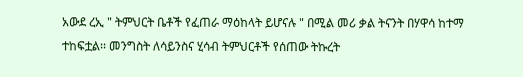አውደ ረኢ " ትምህርት ቤቶች የፈጠራ ማዕከላት ይሆናሉ " በሚል መሪ ቃል ትናንት በሃዋሳ ከተማ ተከፍቷል፡፡ መንግስት ለሳይንስና ሂሳብ ትምህርቶች የሰጠው ትኩረት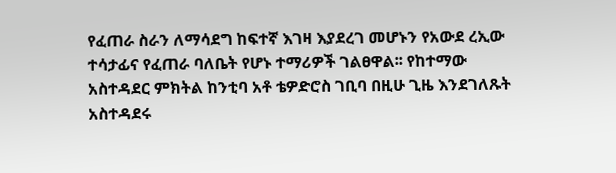የፈጠራ ስራን ለማሳደግ ከፍተኛ እገዛ እያደረገ መሆኑን የአውደ ረኢው ተሳታፊና የፈጠራ ባለቤት የሆኑ ተማሪዎች ገልፀዋል፡፡ የከተማው አስተዳደር ምክትል ከንቲባ አቶ ቴዎድሮስ ገቢባ በዚሁ ጊዜ እንደገለጹት አስተዳደሩ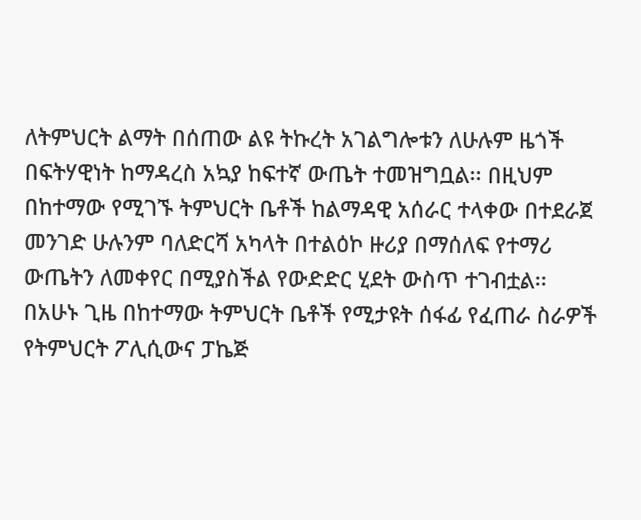ለትምህርት ልማት በሰጠው ልዩ ትኩረት አገልግሎቱን ለሁሉም ዜጎች በፍትሃዊነት ከማዳረስ አኳያ ከፍተኛ ውጤት ተመዝግቧል፡፡ በዚህም በከተማው የሚገኙ ትምህርት ቤቶች ከልማዳዊ አሰራር ተላቀው በተደራጀ መንገድ ሁሉንም ባለድርሻ አካላት በተልዕኮ ዙሪያ በማሰለፍ የተማሪ ውጤትን ለመቀየር በሚያስችል የውድድር ሂደት ውስጥ ተገብቷል፡፡ በአሁኑ ጊዜ በከተማው ትምህርት ቤቶች የሚታዩት ሰፋፊ የፈጠራ ስራዎች የትምህርት ፖሊሲውና ፓኬጅ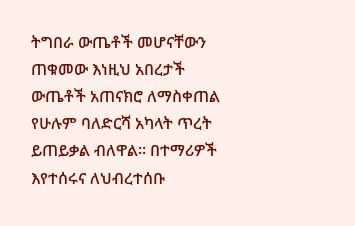ትግበራ ውጤቶች መሆናቸውን ጠቁመው እነዚህ አበረታች ውጤቶች አጠናክሮ ለማስቀጠል የሁሉም ባለድርሻ አካላት ጥረት ይጠይቃል ብለዋል፡፡ በተማሪዎች እየተሰሩና ለህብረተሰቡ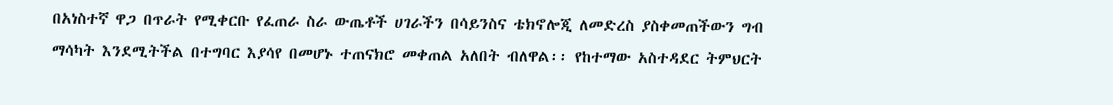በአነስተኛ ዋጋ በጥራት የሚቀርቡ የፈጠራ ስራ ውጤቶች ሀገራችን በሳይንስና ቴክኖሎጂ ለመድረስ ያስቀመጠችውን ግብ ማሳካት እንደሚትችል በተግባር እያሳየ በመሆኑ ተጠናክሮ መቀጠል አለበት ብለዋል፡፡ የከተማው አስተዳደር ትምህርት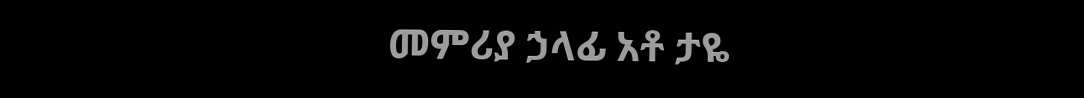መምሪያ ኃላፊ አቶ ታዬ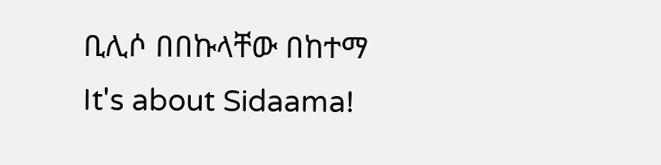ቢሊሶ በበኩላቸው በከተማ
It's about Sidaama!